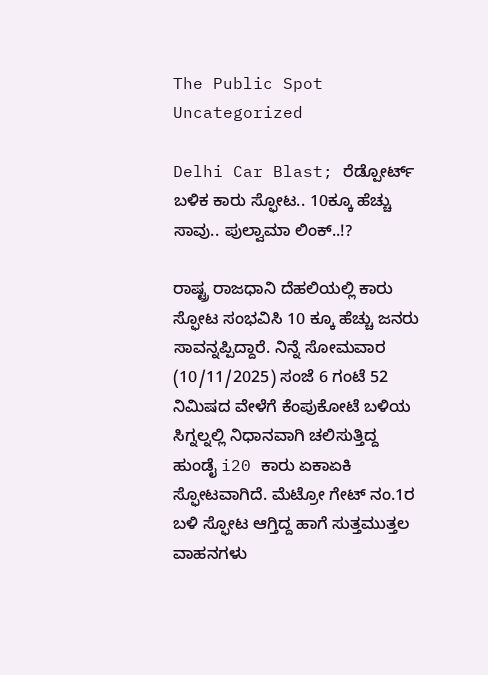The Public Spot
Uncategorized

Delhi Car Blast; ರೆಡ್ಪೋರ್ಟ್ ಬಳಿಕ ಕಾರು ಸ್ಫೋಟ.. 10ಕ್ಕೂ ಹೆಚ್ಚು ಸಾವು.. ಪುಲ್ವಾಮಾ ಲಿಂಕ್..!?

ರಾಷ್ಟ್ರ ರಾಜಧಾನಿ ದೆಹಲಿಯಲ್ಲಿ ಕಾರು ಸ್ಫೋಟ ಸಂಭವಿಸಿ 10 ಕ್ಕೂ ಹೆಚ್ಚು ಜನರು ಸಾವನ್ನಪ್ಪಿದ್ದಾರೆ. ನಿನ್ನೆ ಸೋಮವಾರ (10/11/2025) ಸಂಜೆ 6 ಗಂಟೆ 52 ನಿಮಿಷದ ವೇಳೆಗೆ ಕೆಂಪುಕೋಟೆ ಬಳಿಯ ಸಿಗ್ನಲ್ನಲ್ಲಿ ನಿಧಾನವಾಗಿ ಚಲಿಸುತ್ತಿದ್ದ ಹುಂಡೈ i20 ಕಾರು ಏಕಾಏಕಿ ಸ್ಫೋಟವಾಗಿದೆ. ಮೆಟ್ರೋ ಗೇಟ್‌ ನಂ.1ರ ಬಳಿ ಸ್ಫೋಟ ಆಗ್ತಿದ್ದ ಹಾಗೆ ಸುತ್ತಮುತ್ತಲ ವಾಹನಗಳು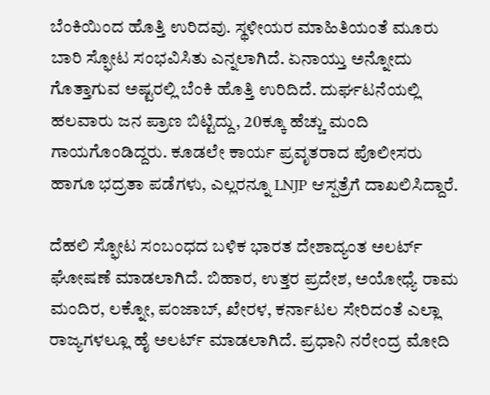ಬೆಂಕಿಯಿಂದ ಹೊತ್ತಿ ಉರಿದವು. ಸ್ಥಳೀಯರ ಮಾಹಿತಿಯಂತೆ ಮೂರು ಬಾರಿ ಸ್ಫೋಟ ಸಂಭವಿಸಿತು ಎನ್ನಲಾಗಿದೆ. ಏನಾಯ್ತು ಅನ್ನೋದು ಗೊತ್ತಾಗುವ ಅಷ್ಟರಲ್ಲಿ ಬೆಂಕಿ ಹೊತ್ತಿ ಉರಿದಿದೆ. ದುರ್ಘಟನೆಯಲ್ಲಿ ಹಲವಾರು ಜನ ಪ್ರಾಣ ಬಿಟ್ಟಿದ್ದು, 20ಕ್ಕೂ ಹೆಚ್ಚು ಮಂದಿ ಗಾಯಗೊಂಡಿದ್ದರು. ಕೂಡಲೇ ಕಾರ್ಯ ಪ್ರವೃತರಾದ ಪೊಲೀಸರು ಹಾಗೂ ಭದ್ರತಾ ಪಡೆಗಳು, ಎಲ್ಲರನ್ನೂ LNJP ಆಸ್ಪತ್ರೆಗೆ ದಾಖಲಿಸಿದ್ದಾರೆ.

ದೆಹಲಿ ಸ್ಫೋಟ ಸಂಬಂಧದ ಬಳಿಕ ಭಾರತ ದೇಶಾದ್ಯಂತ ಅಲರ್ಟ್‌ ಘೋಷಣೆ ಮಾಡಲಾಗಿದೆ. ಬಿಹಾರ, ಉತ್ತರ ಪ್ರದೇಶ, ಅಯೋಧ್ಯೆ ರಾಮ ಮಂದಿರ, ಲಕ್ನೋ, ಪಂಜಾಬ್, ಖೇರಳ, ಕರ್ನಾಟಲ ಸೇರಿದಂತೆ ಎಲ್ಲಾ ರಾಜ್ಯಗಳಲ್ಲೂ ಹೈ ಅಲರ್ಟ್‌ ಮಾಡಲಾಗಿದೆ. ಪ್ರಧಾನಿ ನರೇಂದ್ರ ಮೋದಿ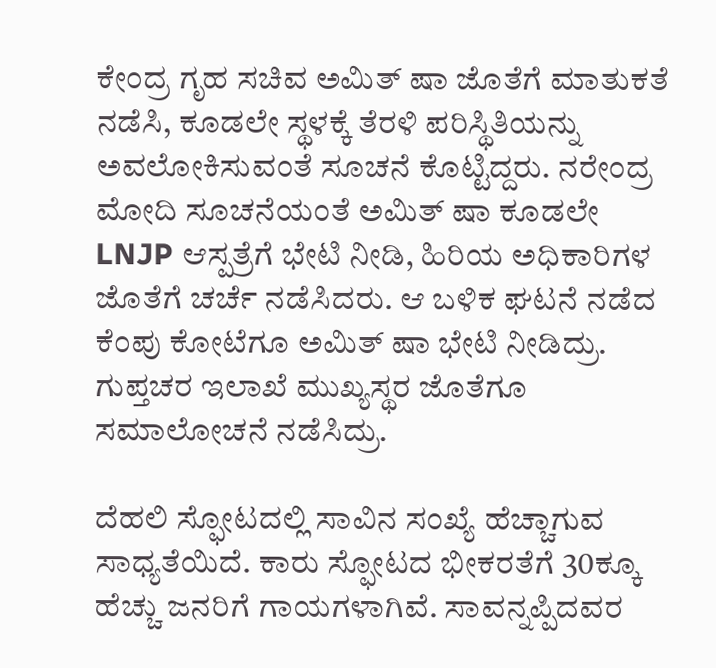ಕೇಂದ್ರ ಗೃಹ ಸಚಿವ ಅಮಿತ್ ಷಾ ಜೊತೆಗೆ ಮಾತುಕತೆ ನಡೆಸಿ, ಕೂಡಲೇ ಸ್ಥಳಕ್ಕೆ ತೆರಳಿ ಪರಿಸ್ಥಿತಿಯನ್ನು ಅವಲೋಕಿಸುವಂತೆ ಸೂಚನೆ ಕೊಟ್ಟಿದ್ದರು. ನರೇಂದ್ರ ಮೋದಿ ಸೂಚನೆಯಂತೆ ಅಮಿತ್ ಷಾ ಕೂಡಲೇ LNJP ಆಸ್ಪತ್ರೆಗೆ ಭೇಟಿ ನೀಡಿ, ಹಿರಿಯ ಅಧಿಕಾರಿಗಳ ಜೊತೆಗೆ ಚರ್ಚೆ ನಡೆಸಿದರು. ಆ ಬಳಿಕ ಘಟನೆ ನಡೆದ ಕೆಂಪು ಕೋಟೆಗೂ ಅಮಿತ್ ಷಾ ಭೇಟಿ ನೀಡಿದ್ರು. ಗುಪ್ತಚರ ಇಲಾಖೆ ಮುಖ್ಯಸ್ಥರ ಜೊತೆಗೂ ಸಮಾಲೋಚನೆ ನಡೆಸಿದ್ರು.

ದೆಹಲಿ ಸ್ಫೋಟದಲ್ಲಿ ಸಾವಿನ ಸಂಖ್ಯೆ ಹೆಚ್ಚಾಗುವ ಸಾಧ್ಯತೆಯಿದೆ. ಕಾರು ಸ್ಫೋಟದ ಭೀಕರತೆಗೆ 30ಕ್ಕೂ ಹೆಚ್ಚು ಜನರಿಗೆ ಗಾಯಗಳಾಗಿವೆ. ಸಾವನ್ನಪ್ಪಿದವರ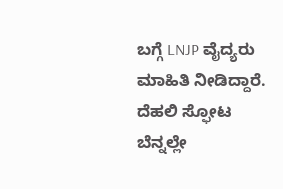ಬಗ್ಗೆ LNJP ವೈದ್ಯರು ಮಾಹಿತಿ ನೀಡಿದ್ದಾರೆ. ದೆಹಲಿ ಸ್ಫೋಟ ಬೆನ್ನಲ್ಲೇ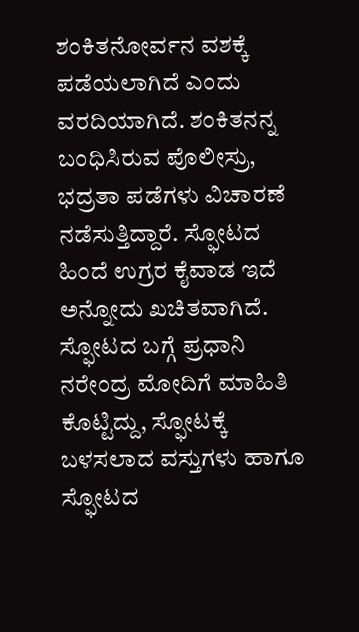ಶಂಕಿತನೋರ್ವನ ವಶಕ್ಕೆ ಪಡೆಯಲಾಗಿದೆ ಎಂದು ವರದಿಯಾಗಿದೆ. ಶಂಕಿತನನ್ನ ಬಂಧಿಸಿರುವ ಪೊಲೀಸ್ರು, ಭದ್ರತಾ ಪಡೆಗಳು ವಿಚಾರಣೆ ನಡೆಸುತ್ತಿದ್ದಾರೆ. ಸ್ಫೋಟದ ಹಿಂದೆ ಉಗ್ರರ ಕೈವಾಡ ಇದೆ ಅನ್ನೋದು ಖಚಿತವಾಗಿದೆ. ಸ್ಫೋಟದ ಬಗ್ಗೆ ಪ್ರಧಾನಿ ನರೇಂದ್ರ ಮೋದಿಗೆ ಮಾಹಿತಿ ಕೊಟ್ಟಿದ್ದು, ಸ್ಫೋಟಕ್ಕೆ ಬಳಸಲಾದ ವಸ್ತುಗಳು ಹಾಗೂ ಸ್ಫೋಟದ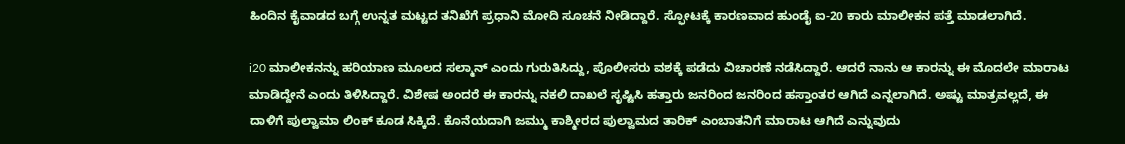ಹಿಂದಿನ ಕೈವಾಡದ ಬಗ್ಗೆ ಉನ್ನತ ಮಟ್ಟದ ತನಿಖೆಗೆ ಪ್ರಧಾನಿ ಮೋದಿ ಸೂಚನೆ ನೀಡಿದ್ದಾರೆ. ಸ್ಫೋಟಕ್ಕೆ ಕಾರಣವಾದ ಹುಂಡೈ ಐ-20 ಕಾರು ಮಾಲೀಕನ ಪತ್ತೆ ಮಾಡಲಾಗಿದೆ.

i20 ಮಾಲೀಕನನ್ನು ಹರಿಯಾಣ ಮೂಲದ ಸಲ್ಮಾನ್ ಎಂದು ಗುರುತಿಸಿದ್ದು, ಪೊಲೀಸರು ವಶಕ್ಕೆ ಪಡೆದು ವಿಚಾರಣೆ ನಡೆಸಿದ್ದಾರೆ. ಆದರೆ ನಾನು ಆ ಕಾರನ್ನು ಈ ಮೊದಲೇ ಮಾರಾಟ ಮಾಡಿದ್ದೇನೆ ಎಂದು ತಿಳಿಸಿದ್ದಾರೆ. ವಿಶೇಷ ಅಂದರೆ ಈ ಕಾರನ್ನು ನಕಲಿ ದಾಖಲೆ ಸೃಷ್ಟಿಸಿ ಹತ್ತಾರು ಜನರಿಂದ ಜನರಿಂದ ಹಸ್ತಾಂತರ ಆಗಿದೆ ಎನ್ನಲಾಗಿದೆ. ಅಷ್ಟು ಮಾತ್ರವಲ್ಲದೆ, ಈ ದಾಳಿಗೆ ಪುಲ್ವಾಮಾ ಲಿಂಕ್ ಕೂಡ ಸಿಕ್ಕಿದೆ. ಕೊನೆಯದಾಗಿ ಜಮ್ಮು ಕಾಶ್ಮೀರದ ಪುಲ್ವಾಮದ ತಾರಿಕ್ ಎಂಬಾತನಿಗೆ ಮಾರಾಟ ಆಗಿದೆ ಎನ್ನುವುದು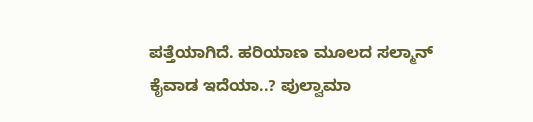ಪತ್ತೆಯಾಗಿದೆ. ಹರಿಯಾಣ ಮೂಲದ ಸಲ್ಮಾನ್ ಕೈವಾಡ ಇದೆಯಾ..? ಪುಲ್ವಾಮಾ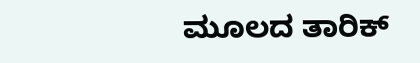ಮೂಲದ ತಾರಿಕ್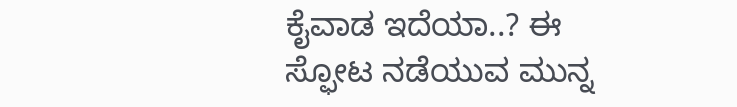ಕೈವಾಡ ಇದೆಯಾ..? ಈ ಸ್ಫೋಟ ನಡೆಯುವ ಮುನ್ನ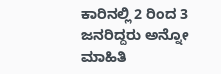ಕಾರಿನಲ್ಲಿ 2 ರಿಂದ 3 ಜನರಿದ್ದರು ಅನ್ನೋ ಮಾಹಿತಿ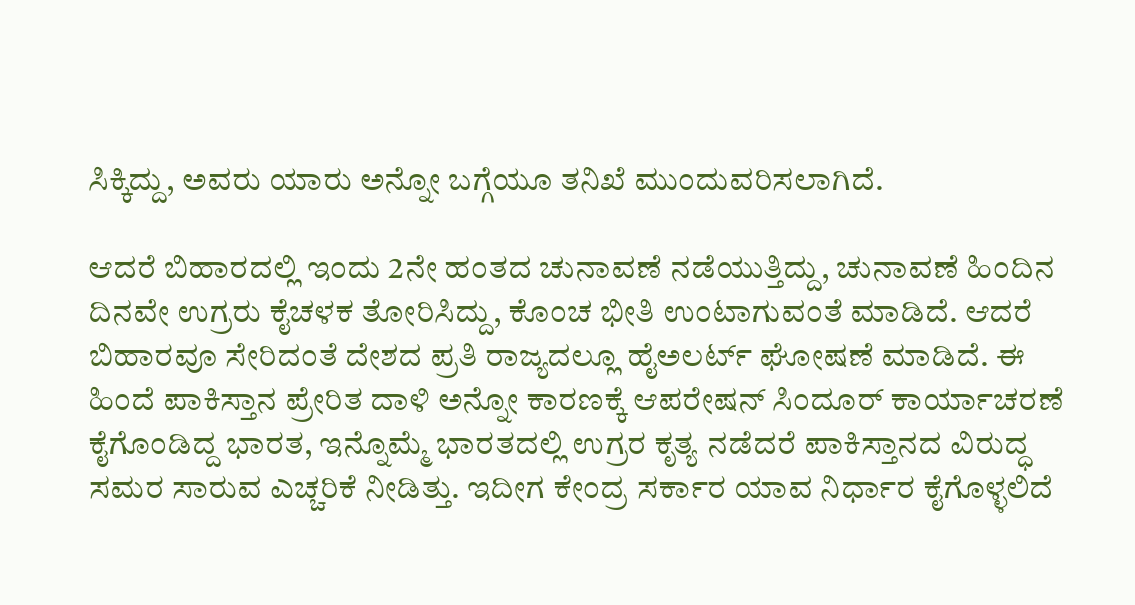ಸಿಕ್ಕಿದ್ದು, ಅವರು ಯಾರು ಅನ್ನೋ ಬಗ್ಗೆಯೂ ತನಿಖೆ ಮುಂದುವರಿಸಲಾಗಿದೆ.

ಆದರೆ ಬಿಹಾರದಲ್ಲಿ ಇಂದು 2ನೇ ಹಂತದ ಚುನಾವಣೆ ನಡೆಯುತ್ತಿದ್ದು, ಚುನಾವಣೆ ಹಿಂದಿನ ದಿನವೇ ಉಗ್ರರು ಕೈಚಳಕ ತೋರಿಸಿದ್ದು, ಕೊಂಚ ಭೀತಿ ಉಂಟಾಗುವಂತೆ ಮಾಡಿದೆ. ಆದರೆ ಬಿಹಾರವೂ ಸೇರಿದಂತೆ ದೇಶದ ಪ್ರತಿ ರಾಜ್ಯದಲ್ಲೂ ಹೈಅಲರ್ಟ್ ಘೋಷಣೆ ಮಾಡಿದೆ. ಈ ಹಿಂದೆ ಪಾಕಿಸ್ತಾನ ಪ್ರೇರಿತ ದಾಳಿ ಅನ್ನೋ ಕಾರಣಕ್ಕೆ ಆಪರೇಷನ್ ಸಿಂದೂರ್ ಕಾರ್ಯಾಚರಣೆ ಕೈಗೊಂಡಿದ್ದ ಭಾರತ, ಇನ್ನೊಮ್ಮೆ ಭಾರತದಲ್ಲಿ ಉಗ್ರರ ಕೃತ್ಯ ನಡೆದರೆ ಪಾಕಿಸ್ತಾನದ ವಿರುದ್ಧ ಸಮರ ಸಾರುವ ಎಚ್ಚರಿಕೆ ನೀಡಿತ್ತು. ಇದೀಗ ಕೇಂದ್ರ ಸರ್ಕಾರ ಯಾವ ನಿರ್ಧಾರ ಕೈಗೊಳ್ಳಲಿದೆ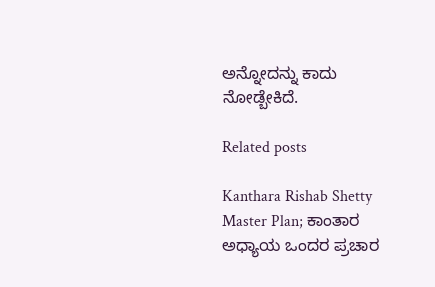ಅನ್ನೋದನ್ನು ಕಾದು ನೋಡ್ಬೇಕಿದೆ.

Related posts

Kanthara Rishab Shetty Master Plan; ಕಾಂತಾರ ಅಧ್ಯಾಯ ಒಂದರ ಪ್ರಚಾರ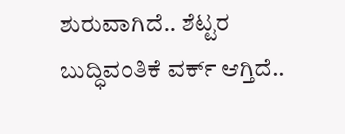ಶುರುವಾಗಿದೆ.. ಶೆಟ್ಟರ ಬುದ್ಧಿವಂತಿಕೆ ವರ್ಕ್ ಆಗ್ತಿದೆ..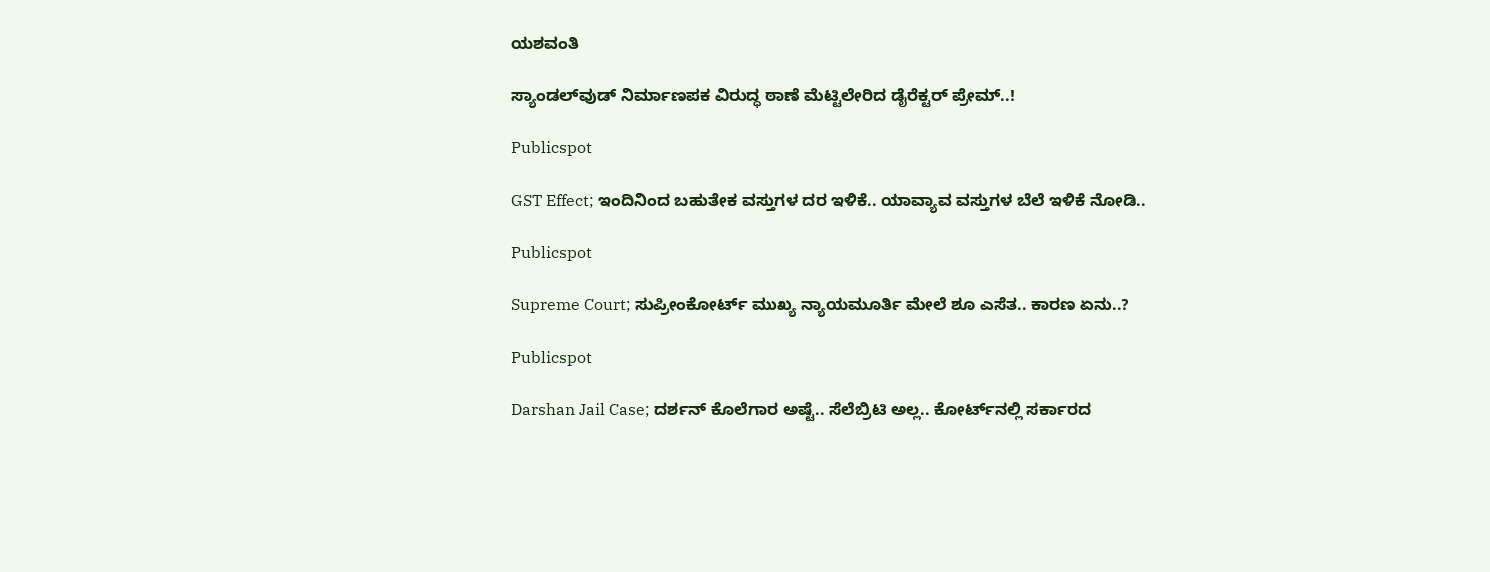ಯಶವಂತಿ

ಸ್ಯಾಂಡಲ್‌ವುಡ್‌ ನಿರ್ಮಾಣಪಕ ವಿರುದ್ಧ ಠಾಣೆ ಮೆಟ್ಟಿಲೇರಿದ ಡೈರೆಕ್ಟರ್‌ ಪ್ರೇಮ್‌..!

Publicspot

GST Effect; ಇಂದಿನಿಂದ ಬಹುತೇಕ ವಸ್ತುಗಳ ದರ ಇಳಿಕೆ.. ಯಾವ್ಯಾವ ವಸ್ತುಗಳ ಬೆಲೆ ಇಳಿಕೆ ನೋಡಿ..

Publicspot

Supreme Court; ಸುಪ್ರೀಂಕೋರ್ಟ್ ಮುಖ್ಯ ನ್ಯಾಯಮೂರ್ತಿ ಮೇಲೆ ಶೂ ಎಸೆತ.. ಕಾರಣ ಏನು..?

Publicspot

Darshan Jail Case; ದರ್ಶನ್‌ ಕೊಲೆಗಾರ ಅಷ್ಟೆ.. ಸೆಲೆಬ್ರಿಟಿ ಅಲ್ಲ.. ಕೋರ್ಟ್‌ನಲ್ಲಿ ಸರ್ಕಾರದ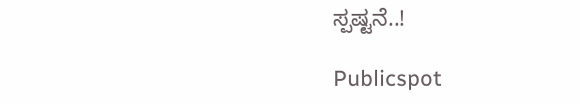ಸ್ಪಷ್ಟನೆ..!

Publicspot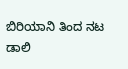ಬಿರಿಯಾನಿ ತಿಂದ ನಟ ಡಾಲಿ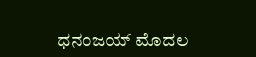ಧನಂಜಯ್‌‌ ಮೊದಲ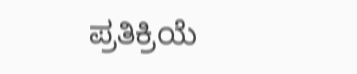ಪ್ರತಿಕ್ರಿಯೆ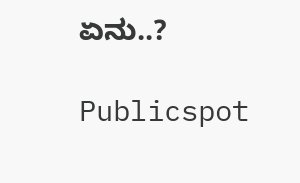ಏನು..?

Publicspot